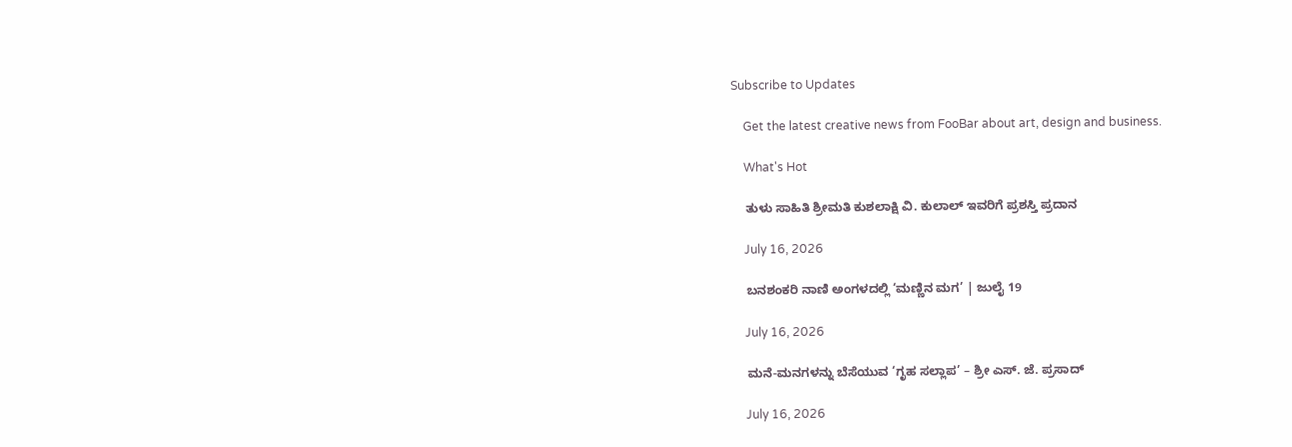Subscribe to Updates

    Get the latest creative news from FooBar about art, design and business.

    What's Hot

    ತುಳು ಸಾಹಿತಿ ಶ್ರೀಮತಿ ಕುಶಲಾಕ್ಷಿ ವಿ. ಕುಲಾಲ್ ಇವರಿಗೆ ಪ್ರಶಸ್ತಿ ಪ್ರದಾನ

    July 16, 2026

    ಬನಶಂಕರಿ ನಾಣಿ ಅಂಗಳದಲ್ಲಿ ‘ಮಣ್ಣಿನ ಮಗ’ | ಜುಲೈ 19

    July 16, 2026

    ಮನೆ-ಮನಗಳನ್ನು ಬೆಸೆಯುವ ‘ಗೃಹ ಸಲ್ಲಾಪ’ – ಶ್ರೀ ಎಸ್. ಜೆ. ಪ್ರಸಾದ್

    July 16, 2026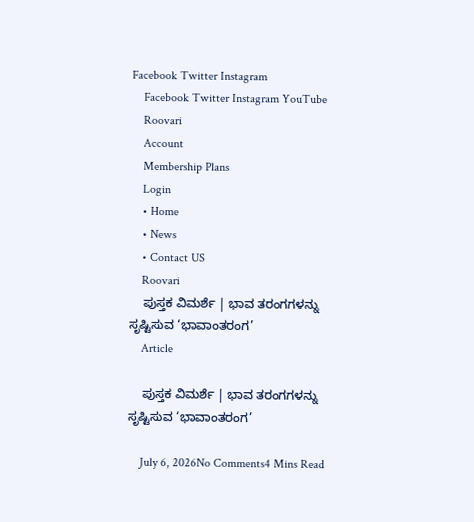Facebook Twitter Instagram
    Facebook Twitter Instagram YouTube
    Roovari
    Account
    Membership Plans
    Login
    • Home
    • News
    • Contact US
    Roovari
    ಪುಸ್ತಕ ವಿಮರ್ಶೆ | ಭಾವ ತರಂಗಗಳನ್ನು ಸೃಷ್ಟಿಸುವ ‘ಭಾವಾಂತರಂಗ’
    Article

    ಪುಸ್ತಕ ವಿಮರ್ಶೆ | ಭಾವ ತರಂಗಗಳನ್ನು ಸೃಷ್ಟಿಸುವ ‘ಭಾವಾಂತರಂಗ’

    July 6, 2026No Comments4 Mins Read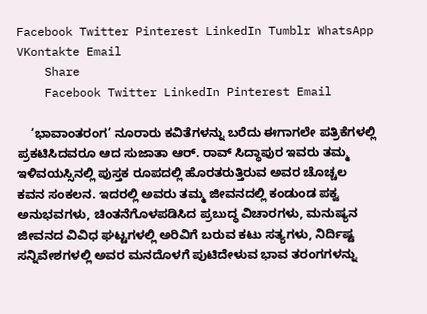Facebook Twitter Pinterest LinkedIn Tumblr WhatsApp VKontakte Email
    Share
    Facebook Twitter LinkedIn Pinterest Email

    ‘ಭಾವಾಂತರಂಗ’ ನೂರಾರು ಕವಿತೆಗಳನ್ನು ಬರೆದು ಈಗಾಗಲೇ ಪತ್ರಿಕೆಗಳಲ್ಲಿ ಪ್ರಕಟಿಸಿದವರೂ ಆದ ಸುಜಾತಾ ಆರ್. ರಾವ್ ಸಿದ್ಧಾಪುರ ಇವರು ತಮ್ಮ ಇಳಿವಯಸ್ಸಿನಲ್ಲಿ ಪುಸ್ತಕ ರೂಪದಲ್ಲಿ ಹೊರತರುತ್ತಿರುವ ಅವರ ಚೊಚ್ಚಲ ಕವನ ಸಂಕಲನ. ಇದರಲ್ಲಿ ಅವರು ತಮ್ಮ ಜೀವನದಲ್ಲಿ ಕಂಡುಂಡ ಪಕ್ವ ಅನುಭವಗಳು, ಚಿಂತನೆಗೊಳಪಡಿಸಿದ ಪ್ರಬುದ್ಧ ವಿಚಾರಗಳು, ಮನುಷ್ಯನ ಜೀವನದ ವಿವಿಧ ಘಟ್ಟಗಳಲ್ಲಿ ಅರಿವಿಗೆ ಬರುವ ಕಟು ಸತ್ಯಗಳು, ನಿರ್ದಿಷ್ಟ ಸನ್ನಿವೇಶಗಳಲ್ಲಿ ಅವರ ಮನದೊಳಗೆ ಪುಟಿದೇಳುವ ಭಾವ ತರಂಗಗಳನ್ನು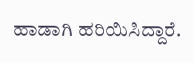ಹಾಡಾಗಿ ಹರಿಯಿಸಿದ್ದಾರೆ.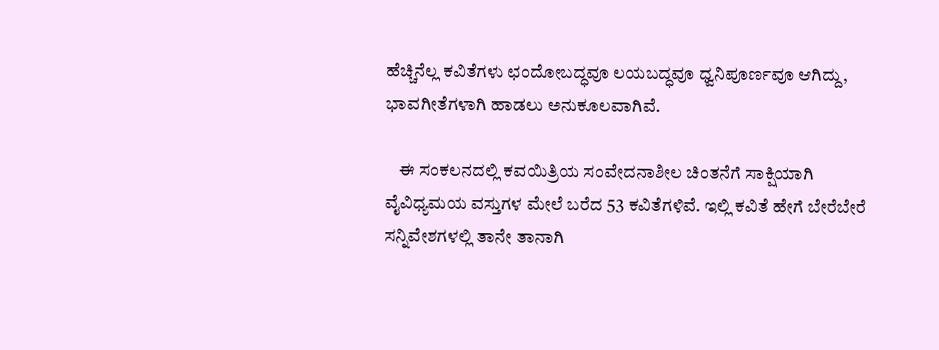ಹೆಚ್ಚಿನೆಲ್ಲ ಕವಿತೆಗಳು ಛಂದೋಬದ್ಧವೂ ಲಯಬದ್ಧವೂ ಧ್ವನಿಪೂರ್ಣವೂ ಆಗಿದ್ದು, ಭಾವಗೀತೆಗಳಾಗಿ ಹಾಡಲು ಅನುಕೂಲವಾಗಿವೆ.

    ಈ ಸಂಕಲನದಲ್ಲಿ ಕವಯಿತ್ರಿಯ ಸಂವೇದನಾಶೀಲ ಚಿಂತನೆಗೆ ಸಾಕ್ಷಿಯಾಗಿ ವೈವಿಧ್ಯಮಯ ವಸ್ತುಗಳ ಮೇಲೆ ಬರೆದ 53 ಕವಿತೆಗಳಿವೆ. ಇಲ್ಲಿ ಕವಿತೆ ಹೇಗೆ ಬೇರೆಬೇರೆ ಸನ್ನಿವೇಶಗಳಲ್ಲಿ ತಾನೇ ತಾನಾಗಿ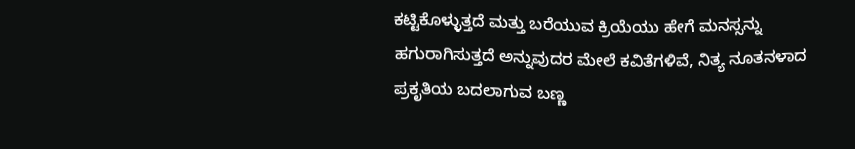ಕಟ್ಟಿಕೊಳ್ಳುತ್ತದೆ ಮತ್ತು ಬರೆಯುವ ಕ್ರಿಯೆಯು ಹೇಗೆ ಮನಸ್ಸನ್ನು ಹಗುರಾಗಿಸುತ್ತದೆ ಅನ್ನುವುದರ ಮೇಲೆ ಕವಿತೆಗಳಿವೆ, ನಿತ್ಯ ನೂತನಳಾದ ಪ್ರಕೃತಿಯ ಬದಲಾಗುವ ಬಣ್ಣ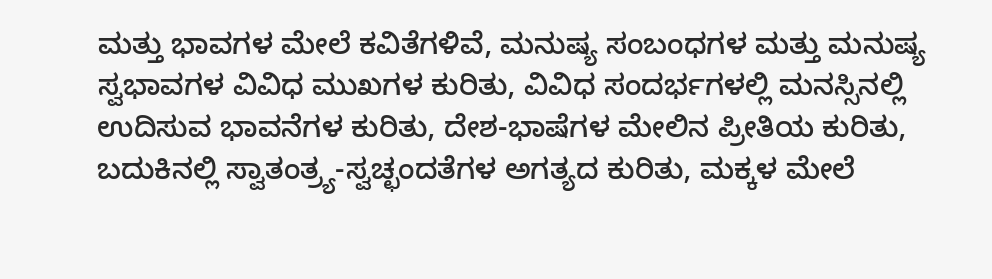ಮತ್ತು ಭಾವಗಳ ಮೇಲೆ ಕವಿತೆಗಳಿವೆ, ಮನುಷ್ಯ ಸಂಬಂಧಗಳ ಮತ್ತು ಮನುಷ್ಯ ಸ್ವಭಾವಗಳ ವಿವಿಧ ಮುಖಗಳ ಕುರಿತು, ವಿವಿಧ ಸಂದರ್ಭಗಳಲ್ಲಿ ಮನಸ್ಸಿನಲ್ಲಿ ಉದಿಸುವ ಭಾವನೆಗಳ ಕುರಿತು, ದೇಶ-ಭಾಷೆಗಳ ಮೇಲಿನ ಪ್ರೀತಿಯ ಕುರಿತು, ಬದುಕಿನಲ್ಲಿ ಸ್ವಾತಂತ್ರ್ಯ-ಸ್ವಚ್ಛಂದತೆಗಳ ಅಗತ್ಯದ ಕುರಿತು, ಮಕ್ಕಳ ಮೇಲೆ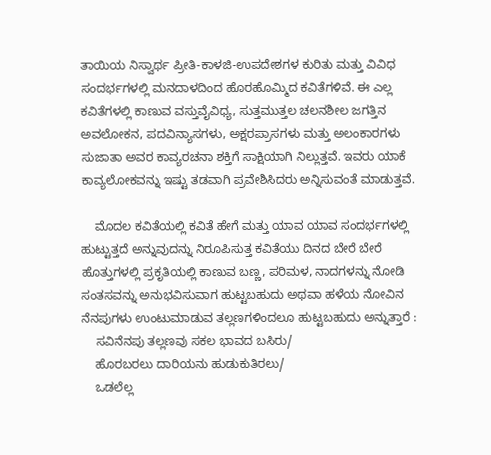ತಾಯಿಯ ನಿಸ್ವಾರ್ಥ ಪ್ರೀತಿ-ಕಾಳಜಿ-ಉಪದೇಶಗಳ ಕುರಿತು ಮತ್ತು ವಿವಿಧ ಸಂದರ್ಭಗಳಲ್ಲಿ ಮನದಾಳದಿಂದ ಹೊರಹೊಮ್ಮಿದ ಕವಿತೆಗಳಿವೆ. ಈ ಎಲ್ಲ ಕವಿತೆಗಳಲ್ಲಿ ಕಾಣುವ ವಸ್ತುವೈವಿಧ್ಯ, ಸುತ್ತಮುತ್ತಲ ಚಲನಶೀಲ ಜಗತ್ತಿನ ಅವಲೋಕನ, ಪದವಿನ್ಯಾಸಗಳು, ಅಕ್ಷರಪ್ರಾಸಗಳು ಮತ್ತು ಅಲಂಕಾರಗಳು ಸುಜಾತಾ ಅವರ ಕಾವ್ಯರಚನಾ ಶಕ್ತಿಗೆ ಸಾಕ್ಷಿಯಾಗಿ ನಿಲ್ಲುತ್ತವೆ. ಇವರು ಯಾಕೆ ಕಾವ್ಯಲೋಕವನ್ನು ಇಷ್ಟು ತಡವಾಗಿ ಪ್ರವೇಶಿಸಿದರು ಅನ್ನಿಸುವಂತೆ ಮಾಡುತ್ತವೆ.

    ಮೊದಲ ಕವಿತೆಯಲ್ಲಿ ಕವಿತೆ ಹೇಗೆ ಮತ್ತು ಯಾವ ಯಾವ ಸಂದರ್ಭಗಳಲ್ಲಿ ಹುಟ್ಟುತ್ತದೆ ಅನ್ನುವುದನ್ನು ನಿರೂಪಿಸುತ್ತ ಕವಿತೆಯು ದಿನದ ಬೇರೆ ಬೇರೆ ಹೊತ್ತುಗಳಲ್ಲಿ ಪ್ರಕೃತಿಯಲ್ಲಿ ಕಾಣುವ ಬಣ್ಣ, ಪರಿಮಳ, ನಾದಗಳನ್ನು ನೋಡಿ ಸಂತಸವನ್ನು ಅನುಭವಿಸುವಾಗ ಹುಟ್ಟಬಹುದು ಅಥವಾ ಹಳೆಯ ನೋವಿನ ನೆನಪುಗಳು ಉಂಟುಮಾಡುವ ತಲ್ಲಣಗಳಿಂದಲೂ ಹುಟ್ಟಬಹುದು ಅನ್ನುತ್ತಾರೆ :
    ಸವಿನೆನಪು ತಲ್ಲಣವು ಸಕಲ ಭಾವದ ಬಸಿರು/
    ಹೊರಬರಲು ದಾರಿಯನು ಹುಡುಕುತಿರಲು/
    ಒಡಲೆಲ್ಲ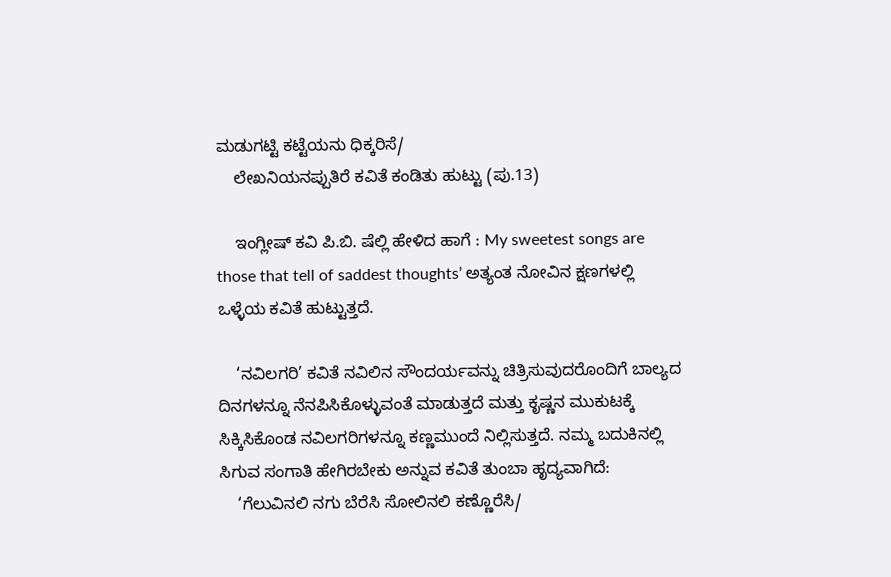ಮಡುಗಟ್ಟಿ ಕಟ್ಟೆಯನು ಧಿಕ್ಕರಿಸೆ/
    ಲೇಖನಿಯನಪ್ಪುತಿರೆ ಕವಿತೆ ಕಂಡಿತು ಹುಟ್ಟು (ಪು.13)

    ಇಂಗ್ಲೀಷ್ ಕವಿ ಪಿ.ಬಿ. ಷೆಲ್ಲಿ ಹೇಳಿದ ಹಾಗೆ : My sweetest songs are those that tell of saddest thoughts’ ಅತ್ಯಂತ ನೋವಿನ ಕ್ಷಣಗಳಲ್ಲಿ ಒಳ್ಳೆಯ ಕವಿತೆ ಹುಟ್ಟುತ್ತದೆ.

    ‘ನವಿಲಗರಿ’ ಕವಿತೆ ನವಿಲಿನ ಸೌಂದರ್ಯವನ್ನು ಚಿತ್ರಿಸುವುದರೊಂದಿಗೆ ಬಾಲ್ಯದ ದಿನಗಳನ್ನೂ ನೆನಪಿಸಿಕೊಳ್ಳುವಂತೆ ಮಾಡುತ್ತದೆ ಮತ್ತು ಕೃಷ್ಣನ ಮುಕುಟಕ್ಕೆ ಸಿಕ್ಕಿಸಿಕೊಂಡ ನವಿಲಗರಿಗಳನ್ನೂ ಕಣ್ಣಮುಂದೆ ನಿಲ್ಲಿಸುತ್ತದೆ. ನಮ್ಮ ಬದುಕಿನಲ್ಲಿ ಸಿಗುವ ಸಂಗಾತಿ ಹೇಗಿರಬೇಕು ಅನ್ನುವ ಕವಿತೆ ತುಂಬಾ ಹೃದ್ಯವಾಗಿದೆ:
    ‘ಗೆಲುವಿನಲಿ ನಗು ಬೆರೆಸಿ ಸೋಲಿನಲಿ ಕಣ್ಣೊರೆಸಿ/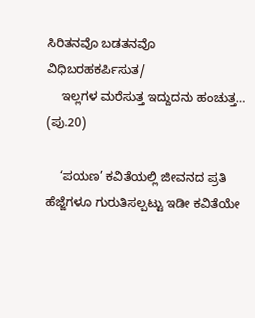ಸಿರಿತನವೊ ಬಡತನವೊ ವಿಧಿಬರಹಕರ್ಪಿಸುತ/
    ಇಲ್ಲಗಳ ಮರೆಸುತ್ತ ಇದ್ದುದನು ಹಂಚುತ್ತ… (ಪು.20)

    ‘ಪಯಣ’ ಕವಿತೆಯಲ್ಲಿ ಜೀವನದ ಪ್ರತಿ ಹೆಜ್ಜೆಗಳೂ ಗುರುತಿಸಲ್ಪಟ್ಟು ಇಡೀ ಕವಿತೆಯೇ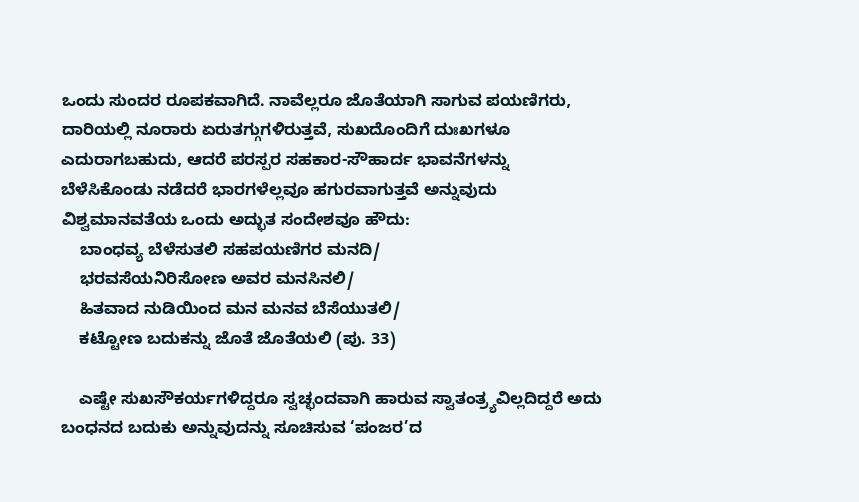ಒಂದು ಸುಂದರ ರೂಪಕವಾಗಿದೆ. ನಾವೆಲ್ಲರೂ ಜೊತೆಯಾಗಿ ಸಾಗುವ ಪಯಣಿಗರು, ದಾರಿಯಲ್ಲಿ ನೂರಾರು ಏರುತಗ್ಗುಗಳಿರುತ್ತವೆ, ಸುಖದೊಂದಿಗೆ ದುಃಖಗಳೂ ಎದುರಾಗಬಹುದು, ಆದರೆ ಪರಸ್ಪರ ಸಹಕಾರ-ಸೌಹಾರ್ದ ಭಾವನೆಗಳನ್ನು ಬೆಳೆಸಿಕೊಂಡು ನಡೆದರೆ ಭಾರಗಳೆಲ್ಲವೂ ಹಗುರವಾಗುತ್ತವೆ ಅನ್ನುವುದು ವಿಶ್ವಮಾನವತೆಯ ಒಂದು ಅದ್ಭುತ ಸಂದೇಶವೂ ಹೌದು:
    ಬಾಂಧವ್ಯ ಬೆಳೆಸುತಲಿ ಸಹಪಯಣಿಗರ ಮನದಿ/
    ಭರವಸೆಯನಿರಿಸೋಣ ಅವರ ಮನಸಿನಲಿ/
    ಹಿತವಾದ ನುಡಿಯಿಂದ ಮನ ಮನವ ಬೆಸೆಯುತಲಿ/
    ಕಟ್ಟೋಣ ಬದುಕನ್ನು ಜೊತೆ ಜೊತೆಯಲಿ (ಪು. 33)

    ಎಷ್ಟೇ ಸುಖಸೌಕರ್ಯಗಳಿದ್ದರೂ ಸ್ವಚ್ಛಂದವಾಗಿ ಹಾರುವ ಸ್ವಾತಂತ್ರ್ಯವಿಲ್ಲದಿದ್ದರೆ ಅದು ಬಂಧನದ ಬದುಕು ಅನ್ನುವುದನ್ನು ಸೂಚಿಸುವ ‘ಪಂಜರ’ದ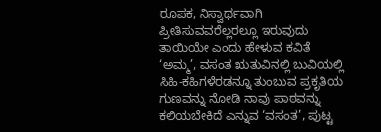ರೂಪಕ, ನಿಸ್ವಾರ್ಥವಾಗಿ ಪ್ರೀತಿಸುವವರೆಲ್ಲರಲ್ಲೂ ಇರುವುದು ತಾಯಿಯೇ ಎಂದು ಹೇಳುವ ಕವಿತೆ ‘ಅಮ್ಮ’, ವಸಂತ ಋತುವಿನಲ್ಲಿ ಬುವಿಯಲ್ಲಿ ಸಿಹಿ-ಕಹಿಗಳೆರಡನ್ನೂ ತುಂಬುವ ಪ್ರಕೃತಿಯ ಗುಣವನ್ನು ನೋಡಿ ನಾವು ಪಾಠವನ್ನು ಕಲಿಯಬೇಕಿದೆ ಎನ್ನುವ ‘ವಸಂತ’, ಪುಟ್ಟ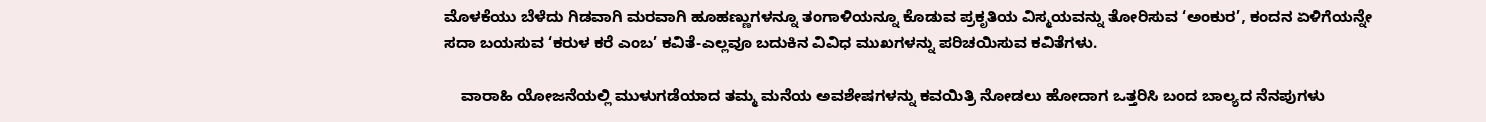ಮೊಳಕೆಯು ಬೆಳೆದು ಗಿಡವಾಗಿ ಮರವಾಗಿ ಹೂಹಣ್ಣುಗಳನ್ನೂ ತಂಗಾಳಿಯನ್ನೂ ಕೊಡುವ ಪ್ರಕೃತಿಯ ವಿಸ್ಮಯವನ್ನು ತೋರಿಸುವ ‘ಅಂಕುರ’, ಕಂದನ ಏಳಿಗೆಯನ್ನೇ ಸದಾ ಬಯಸುವ ‘ಕರುಳ ಕರೆ ಎಂಬ’ ಕವಿತೆ-ಎಲ್ಲವೂ ಬದುಕಿನ ವಿವಿಧ ಮುಖಗಳನ್ನು ಪರಿಚಯಿಸುವ ಕವಿತೆಗಳು.

    ವಾರಾಹಿ ಯೋಜನೆಯಲ್ಲಿ ಮುಳುಗಡೆಯಾದ ತಮ್ಮ ಮನೆಯ ಅವಶೇಷಗಳನ್ನು ಕವಯಿತ್ರಿ ನೋಡಲು ಹೋದಾಗ ಒತ್ತರಿಸಿ ಬಂದ ಬಾಲ್ಯದ ನೆನಪುಗಳು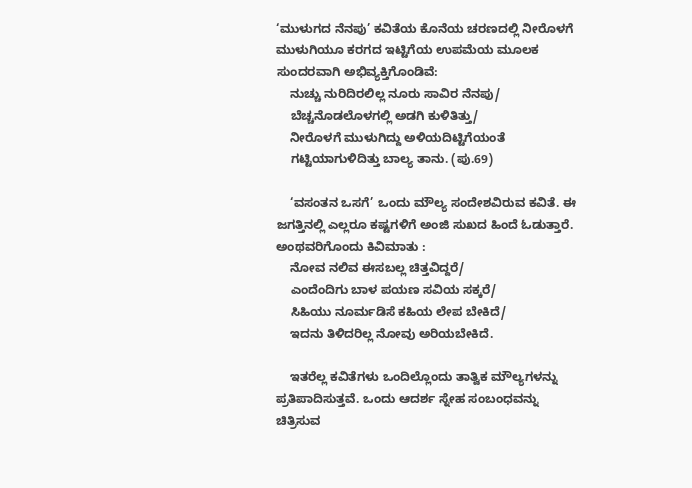‘ಮುಳುಗದ ನೆನಪು’ ಕವಿತೆಯ ಕೊನೆಯ ಚರಣದಲ್ಲಿ ನೀರೊಳಗೆ ಮುಳುಗಿಯೂ ಕರಗದ ಇಟ್ಟಿಗೆಯ ಉಪಮೆಯ ಮೂಲಕ ಸುಂದರವಾಗಿ ಅಭಿವ್ಯಕ್ತಿಗೊಂಡಿವೆ:
    ನುಚ್ಚು ನುರಿದಿರಲಿಲ್ಲ ನೂರು ಸಾವಿರ ನೆನಪು/
    ಬೆಚ್ಚನೊಡಲೊಳಗಲ್ಲಿ ಅಡಗಿ ಕುಳಿತಿತ್ತು/
    ನೀರೊಳಗೆ ಮುಳುಗಿದ್ದು ಅಳಿಯದಿಟ್ಟಿಗೆಯಂತೆ
    ಗಟ್ಟಿಯಾಗುಳಿದಿತ್ತು ಬಾಲ್ಯ ತಾನು. (ಪು.69)

    ‘ವಸಂತನ ಒಸಗೆ’ ಒಂದು ಮೌಲ್ಯ ಸಂದೇಶವಿರುವ ಕವಿತೆ. ಈ ಜಗತ್ತಿನಲ್ಲಿ ಎಲ್ಲರೂ ಕಷ್ಟಗಳಿಗೆ ಅಂಜಿ ಸುಖದ ಹಿಂದೆ ಓಡುತ್ತಾರೆ. ಅಂಥವರಿಗೊಂದು ಕಿವಿಮಾತು :
    ನೋವ ನಲಿವ ಈಸಬಲ್ಲ ಚಿತ್ತವಿದ್ದರೆ/
    ಎಂದೆಂದಿಗು ಬಾಳ ಪಯಣ ಸವಿಯ ಸಕ್ಕರೆ/
    ಸಿಹಿಯು ನೂರ್ಮಡಿಸೆ ಕಹಿಯ ಲೇಪ ಬೇಕಿದೆ/
    ಇದನು ತಿಳಿದರಿಲ್ಲ ನೋವು ಅರಿಯಬೇಕಿದೆ.

    ಇತರೆಲ್ಲ ಕವಿತೆಗಳು ಒಂದಿಲ್ಲೊಂದು ತಾತ್ವಿಕ ಮೌಲ್ಯಗಳನ್ನು ಪ್ರತಿಪಾದಿಸುತ್ತವೆ. ಒಂದು ಆದರ್ಶ ಸ್ನೇಹ ಸಂಬಂಧವನ್ನು ಚಿತ್ರಿಸುವ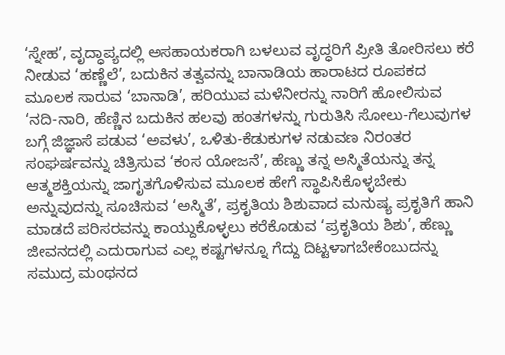‘ಸ್ನೇಹ’, ವೃದ್ಧಾಪ್ಯದಲ್ಲಿ ಅಸಹಾಯಕರಾಗಿ ಬಳಲುವ ವೃದ್ಧರಿಗೆ ಪ್ರೀತಿ ತೋರಿಸಲು ಕರೆ ನೀಡುವ ‘ಹಣ್ಣೆಲೆ’, ಬದುಕಿನ ತತ್ವವನ್ನು ಬಾನಾಡಿಯ ಹಾರಾಟದ ರೂಪಕದ ಮೂಲಕ ಸಾರುವ ‘ಬಾನಾಡಿ’, ಹರಿಯುವ ಮಳೆನೀರನ್ನು ನಾರಿಗೆ ಹೋಲಿಸುವ ‘ನದಿ-ನಾರಿ, ಹೆಣ್ಣಿನ ಬದುಕಿನ ಹಲವು ಹಂತಗಳನ್ನು ಗುರುತಿಸಿ ಸೋಲು-ಗೆಲುವುಗಳ ಬಗ್ಗೆ ಜಿಜ್ಞಾಸೆ ಪಡುವ ‘ಅವಳು’, ಒಳಿತು-ಕೆಡುಕುಗಳ ನಡುವಣ ನಿರಂತರ ಸಂಘರ್ಷವನ್ನು ಚಿತ್ರಿಸುವ ‘ಕಂಸ ಯೋಜನೆ’, ಹೆಣ್ಣು ತನ್ನ ಅಸ್ಮಿತೆಯನ್ನು ತನ್ನ ಆತ್ಮಶಕ್ತಿಯನ್ನು ಜಾಗೃತಗೊಳಿಸುವ ಮೂಲಕ ಹೇಗೆ ಸ್ಥಾಪಿಸಿಕೊಳ್ಳಬೇಕು ಅನ್ನುವುದನ್ನು ಸೂಚಿಸುವ ‘ಅಸ್ಮಿತೆ’, ಪ್ರಕೃತಿಯ ಶಿಶುವಾದ ಮನುಷ್ಯ ಪ್ರಕೃತಿಗೆ ಹಾನಿ ಮಾಡದೆ ಪರಿಸರವನ್ನು ಕಾಯ್ದುಕೊಳ್ಳಲು ಕರೆಕೊಡುವ ‘ಪ್ರಕೃತಿಯ ಶಿಶು’, ಹೆಣ್ಣು ಜೀವನದಲ್ಲಿ ಎದುರಾಗುವ ಎಲ್ಲ ಕಷ್ಟಗಳನ್ನೂ ಗೆದ್ದು ದಿಟ್ಟಳಾಗಬೇಕೆಂಬುದನ್ನು ಸಮುದ್ರ ಮಂಥನದ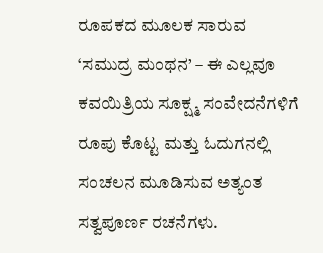ರೂಪಕದ ಮೂಲಕ ಸಾರುವ ‘ಸಮುದ್ರ ಮಂಥನ’ – ಈ ಎಲ್ಲವೂ ಕವಯಿತ್ರಿಯ ಸೂಕ್ಷ್ಮ ಸಂವೇದನೆಗಳಿಗೆ ರೂಪು ಕೊಟ್ಟ ಮತ್ತು ಓದುಗನಲ್ಲಿ ಸಂಚಲನ ಮೂಡಿಸುವ ಅತ್ಯಂತ ಸತ್ವಪೂರ್ಣ ರಚನೆಗಳು.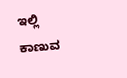ಇಲ್ಲಿ ಕಾಣುವ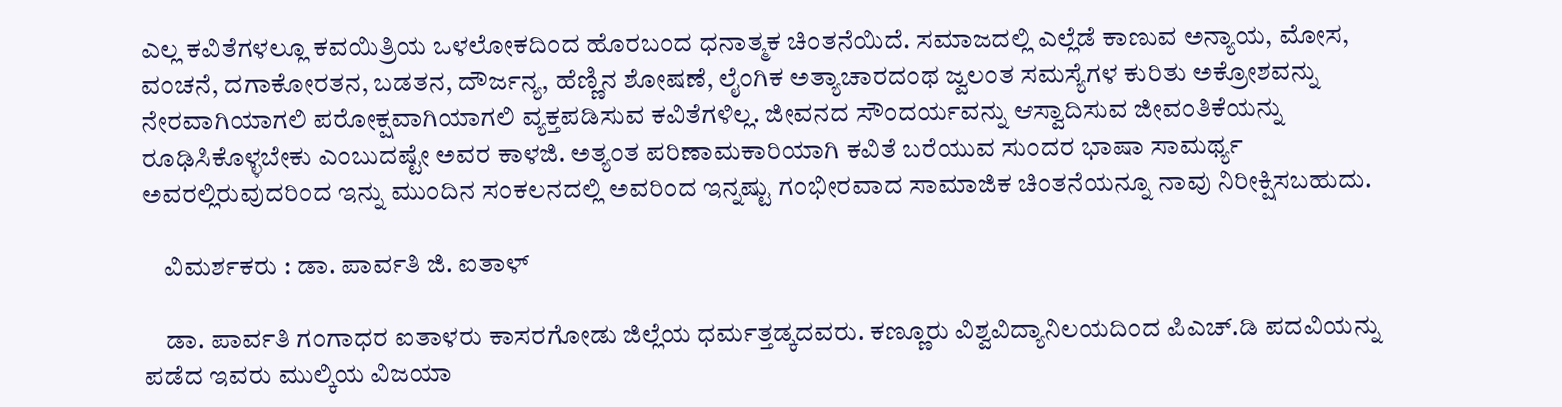ಎಲ್ಲ ಕವಿತೆಗಳಲ್ಲೂ ಕವಯಿತ್ರಿಯ ಒಳಲೋಕದಿಂದ ಹೊರಬಂದ ಧನಾತ್ಮಕ ಚಿಂತನೆಯಿದೆ. ಸಮಾಜದಲ್ಲಿ ಎಲ್ಲೆಡೆ ಕಾಣುವ ಅನ್ಯಾಯ, ಮೋಸ, ವಂಚನೆ, ದಗಾಕೋರತನ, ಬಡತನ, ದೌರ್ಜನ್ಯ, ಹೆಣ್ಣಿನ ಶೋಷಣೆ, ಲೈಂಗಿಕ ಅತ್ಯಾಚಾರದಂಥ ಜ್ವಲಂತ ಸಮಸ್ಯೆಗಳ ಕುರಿತು ಅಕ್ರೋಶವನ್ನು ನೇರವಾಗಿಯಾಗಲಿ ಪರೋಕ್ಷವಾಗಿಯಾಗಲಿ ವ್ಯಕ್ತಪಡಿಸುವ ಕವಿತೆಗಳಿಲ್ಲ. ಜೀವನದ ಸೌಂದರ್ಯವನ್ನು ಆಸ್ವಾದಿಸುವ ಜೀವಂತಿಕೆಯನ್ನು ರೂಢಿಸಿಕೊಳ್ಳಬೇಕು ಎಂಬುದಷ್ಟೇ ಅವರ ಕಾಳಜಿ. ಅತ್ಯಂತ ಪರಿಣಾಮಕಾರಿಯಾಗಿ ಕವಿತೆ ಬರೆಯುವ ಸುಂದರ ಭಾಷಾ ಸಾಮರ್ಥ್ಯ ಅವರಲ್ಲಿರುವುದರಿಂದ ಇನ್ನು ಮುಂದಿನ ಸಂಕಲನದಲ್ಲಿ ಅವರಿಂದ ಇನ್ನಷ್ಟು ಗಂಭೀರವಾದ ಸಾಮಾಜಿಕ ಚಿಂತನೆಯನ್ನೂ ನಾವು ನಿರೀಕ್ಷಿಸಬಹುದು.

    ವಿಮರ್ಶಕರು : ಡಾ. ಪಾರ್ವತಿ ಜಿ. ಐತಾಳ್

    ಡಾ. ಪಾರ್ವತಿ ಗಂಗಾಧರ ಐತಾಳರು ಕಾಸರಗೋಡು ಜಿಲ್ಲೆಯ ಧರ್ಮತ್ತಡ್ಕದವರು. ಕಣ್ಣೂರು ವಿಶ್ವವಿದ್ಯಾನಿಲಯದಿಂದ ಪಿಎಚ್.ಡಿ ಪದವಿಯನ್ನು ಪಡೆದ ಇವರು ಮುಲ್ಕಿಯ ವಿಜಯಾ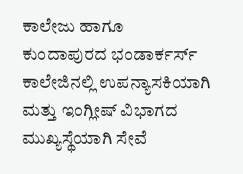ಕಾಲೇಜು ಹಾಗೂ ಕುಂದಾಪುರದ ಭಂಡಾರ್ಕರ್ಸ್ ಕಾಲೇಜಿನಲ್ಲಿ ಉಪನ್ಯಾಸಕಿಯಾಗಿ ಮತ್ತು ಇಂಗ್ಲೀಷ್ ವಿಭಾಗದ ಮುಖ್ಯಸ್ಥೆಯಾಗಿ ಸೇವೆ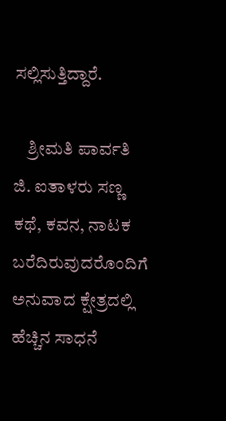ಸಲ್ಲಿಸುತ್ತಿದ್ದಾರೆ.

    ಶ್ರೀಮತಿ ಪಾರ್ವತಿ ಜಿ. ಐತಾಳರು ಸಣ್ಣ ಕಥೆ, ಕವನ, ನಾಟಕ ಬರೆದಿರುವುದರೊಂದಿಗೆ ಅನುವಾದ ಕ್ಷೇತ್ರದಲ್ಲಿ ಹೆಚ್ಚಿನ ಸಾಧನೆ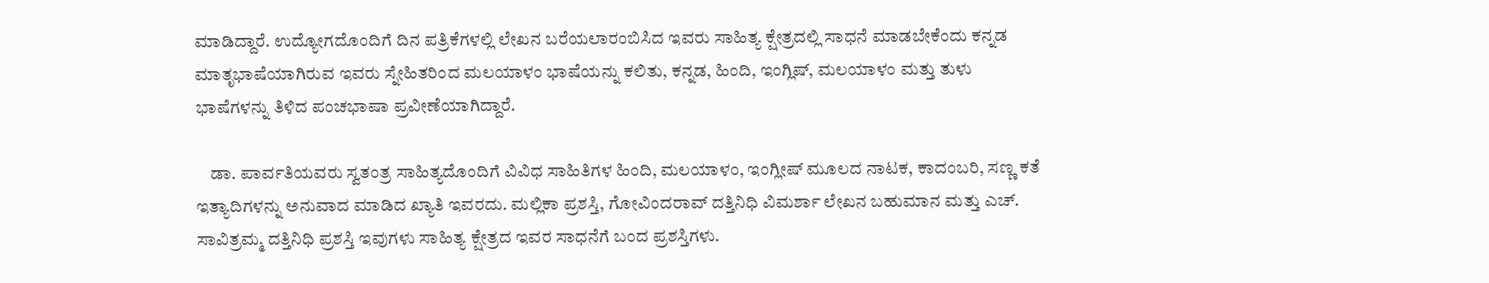ಮಾಡಿದ್ದಾರೆ. ಉದ್ಯೋಗದೊಂದಿಗೆ ದಿನ ಪತ್ರಿಕೆಗಳಲ್ಲಿ ಲೇಖನ ಬರೆಯಲಾರಂಬಿಸಿದ ಇವರು ಸಾಹಿತ್ಯ ಕ್ಷೇತ್ರದಲ್ಲಿ ಸಾಧನೆ ಮಾಡಬೇಕೆಂದು ಕನ್ನಡ ಮಾತೃಭಾಷೆಯಾಗಿರುವ ಇವರು ಸ್ನೇಹಿತರಿಂದ ಮಲಯಾಳಂ ಭಾಷೆಯನ್ನು ಕಲಿತು, ಕನ್ನಡ, ಹಿಂದಿ, ಇಂಗ್ಲಿಷ್, ಮಲಯಾಳಂ ಮತ್ತು ತುಳು ಭಾಷೆಗಳನ್ನು ತಿಳಿದ ಪಂಚಭಾಷಾ ಪ್ರವೀಣೆಯಾಗಿದ್ದಾರೆ.

    ಡಾ. ಪಾರ್ವತಿಯವರು ಸ್ವತಂತ್ರ ಸಾಹಿತ್ಯದೊಂದಿಗೆ ವಿವಿಧ ಸಾಹಿತಿಗಳ ಹಿಂದಿ, ಮಲಯಾಳಂ, ಇಂಗ್ಲೀಷ್ ಮೂಲದ ನಾಟಕ, ಕಾದಂಬರಿ, ಸಣ್ಣ ಕತೆ ಇತ್ಯಾದಿಗಳನ್ನು ಅನುವಾದ ಮಾಡಿದ ಖ್ಯಾತಿ ಇವರದು. ಮಲ್ಲಿಕಾ ಪ್ರಶಸ್ತಿ, ಗೋವಿಂದರಾವ್ ದತ್ತಿನಿಧಿ ವಿಮರ್ಶಾ ಲೇಖನ ಬಹುಮಾನ ಮತ್ತು ಎಚ್. ಸಾವಿತ್ರಮ್ಮ ದತ್ತಿನಿಧಿ ಪ್ರಶಸ್ತಿ ಇವುಗಳು ಸಾಹಿತ್ಯ ಕ್ಷೇತ್ರದ ಇವರ ಸಾಧನೆಗೆ ಬಂದ ಪ್ರಶಸ್ತಿಗಳು.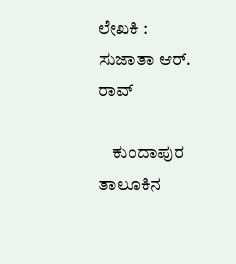ಲೇಖಕಿ : ಸುಜಾತಾ ಆರ್. ರಾವ್

    ಕುಂದಾಪುರ ತಾಲೂಕಿನ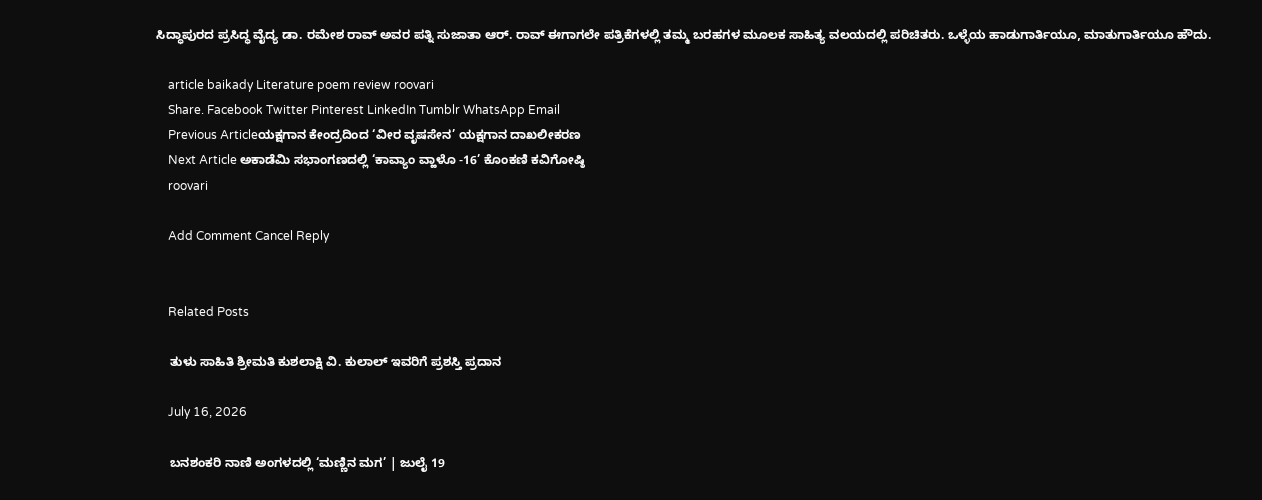ಸಿದ್ಧಾಪುರದ ಪ್ರಸಿದ್ಧ ವೈದ್ಯ ಡಾ. ರಮೇಶ ರಾವ್ ಅವರ ಪತ್ನಿ ಸುಜಾತಾ ಆರ್. ರಾವ್ ಈಗಾಗಲೇ ಪತ್ರಿಕೆಗಳಲ್ಲಿ ತಮ್ಮ ಬರಹಗಳ ಮೂಲಕ ಸಾಹಿತ್ಯ ವಲಯದಲ್ಲಿ ಪರಿಚಿತರು. ಒಳ್ಳೆಯ ಹಾಡುಗಾರ್ತಿಯೂ, ಮಾತುಗಾರ್ತಿಯೂ ಹೌದು.

    article baikady Literature poem review roovari
    Share. Facebook Twitter Pinterest LinkedIn Tumblr WhatsApp Email
    Previous Articleಯಕ್ಷಗಾನ ಕೇಂದ್ರದಿಂದ ‘ವೀರ ವೃಷಸೇನ’ ಯಕ್ಷಗಾನ ದಾಖಲೀಕರಣ
    Next Article ಅಕಾಡೆಮಿ ಸಭಾಂಗಣದಲ್ಲಿ ‘ಕಾವ್ಯಾಂ ವ್ಹಾಳೊ -16’ ಕೊಂಕಣಿ ಕವಿಗೋಷ್ಠಿ
    roovari

    Add Comment Cancel Reply


    Related Posts

    ತುಳು ಸಾಹಿತಿ ಶ್ರೀಮತಿ ಕುಶಲಾಕ್ಷಿ ವಿ. ಕುಲಾಲ್ ಇವರಿಗೆ ಪ್ರಶಸ್ತಿ ಪ್ರದಾನ

    July 16, 2026

    ಬನಶಂಕರಿ ನಾಣಿ ಅಂಗಳದಲ್ಲಿ ‘ಮಣ್ಣಿನ ಮಗ’ | ಜುಲೈ 19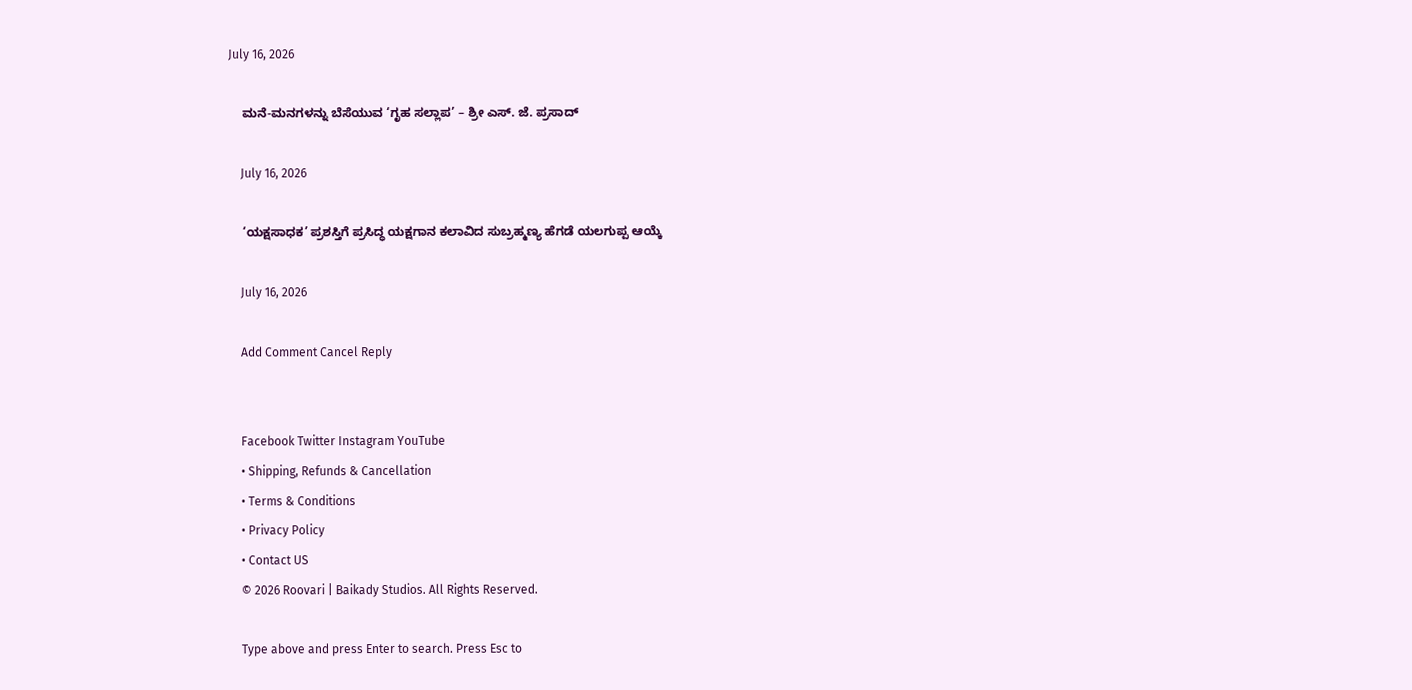July 16, 2026

    ಮನೆ-ಮನಗಳನ್ನು ಬೆಸೆಯುವ ‘ಗೃಹ ಸಲ್ಲಾಪ’ – ಶ್ರೀ ಎಸ್. ಜೆ. ಪ್ರಸಾದ್

    July 16, 2026

    ‘ಯಕ್ಷಸಾಧಕ’ ಪ್ರಶಸ್ತಿಗೆ ಪ್ರಸಿದ್ಧ ಯಕ್ಷಗಾನ ಕಲಾವಿದ ಸುಬ್ರಹ್ಮಣ್ಯ ಹೆಗಡೆ ಯಲಗುಪ್ಪ ಆಯ್ಕೆ

    July 16, 2026

    Add Comment Cancel Reply


    Facebook Twitter Instagram YouTube
    • Shipping, Refunds & Cancellation
    • Terms & Conditions
    • Privacy Policy
    • Contact US
    © 2026 Roovari | Baikady Studios. All Rights Reserved.

    Type above and press Enter to search. Press Esc to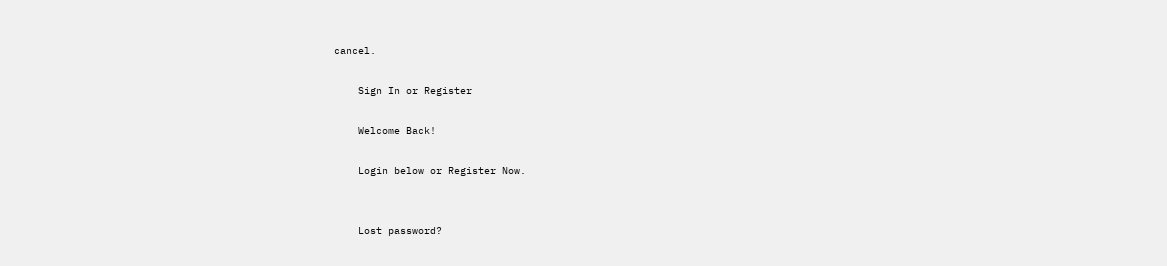cancel.

    Sign In or Register

    Welcome Back!

    Login below or Register Now.


    Lost password?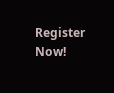Register Now!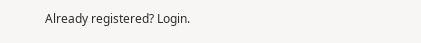Already registered? Login.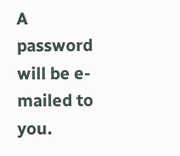A password will be e-mailed to you.